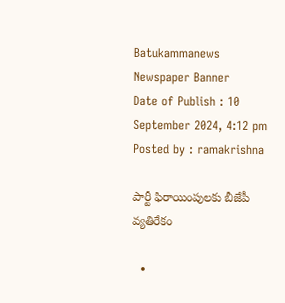Batukammanews
Newspaper Banner
Date of Publish : 10 September 2024, 4:12 pm Posted by : ramakrishna

పార్టీ ఫిరాయింపులకు బీజేపీ వ్యతిరేకం

  •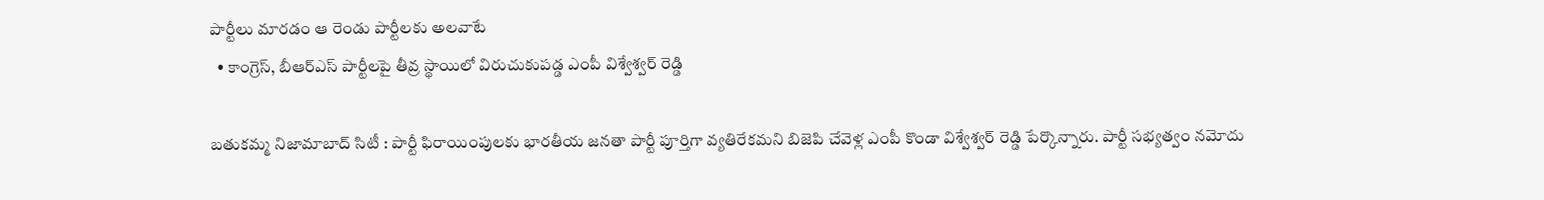పార్టీలు మారడం ఆ రెండు పార్టీలకు అలవాటే
  • కాంగ్రెస్, బీఆర్ఎస్ పార్టీలపై తీవ్ర స్థాయిలో విరుచుకుపడ్డ ఎంపీ విశ్వేశ్వర్ రెడ్డి

బతుకమ్మ నిజామాబాద్ సిటీ : పార్టీ ఫిరాయింపులకు భారతీయ జనతా పార్టీ పూర్తిగా వ్యతిరేకమని బిజెపి చేవెళ్ల ఎంపీ కొండా విశ్వేశ్వర్ రెడ్డి పేర్కొన్నారు. పార్టీ సభ్యత్వం నమోదు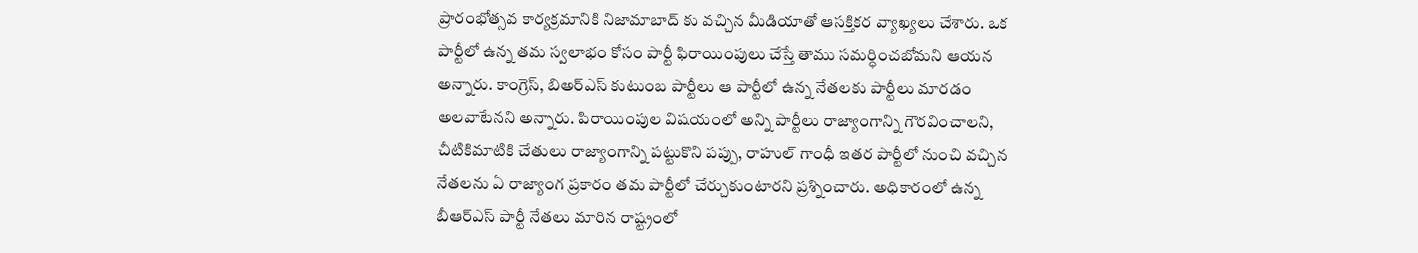ప్రారంభోత్సవ కార్యక్రమానికి నిజామాబాద్ కు వచ్చిన మీడియాతో ఆసక్తికర వ్యాఖ్యలు చేశారు. ఒక పార్టీలో ఉన్న తమ స్వలాభం కోసం పార్టీ ఫిరాయింపులు చేస్తే తాము సమర్ధించబోమని ఆయన అన్నారు. కాంగ్రెస్, బిఅర్ఎస్ కుటుంబ పార్టీలు ఆ పార్టీలో ఉన్న నేతలకు పార్టీలు మారడం అలవాటేనని అన్నారు. పిరాయింపుల విషయంలో అన్ని పార్టీలు రాజ్యాంగాన్ని గౌరవించాలని, చీటికిమాటికి చేతులు రాజ్యాంగాన్ని పట్టుకొని పప్పు, రాహుల్ గాంధీ ఇతర పార్టీలో నుంచి వచ్చిన నేతలను ఏ రాజ్యాంగ ప్రకారం తమ పార్టీలో చేర్చుకుంటారని ప్రశ్నించారు. అధికారంలో ఉన్న బీఆర్ఎస్ పార్టీ నేతలు మారిన రాష్ట్రంలో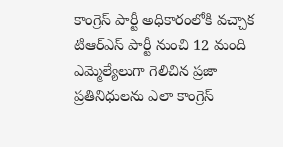కాంగ్రెస్ పార్టీ అధికారంలోకి వచ్చాక టిఆర్ఎస్ పార్టీ నుంచి 12 మంది ఎమ్మెల్యేలుగా గెలిచిన ప్రజా ప్రతినిధులను ఎలా కాంగ్రెస్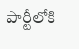పార్టీలోకి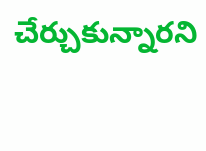చేర్చుకున్నారని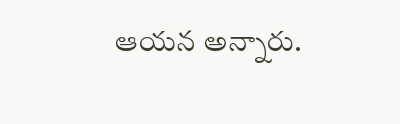ఆయన అన్నారు.